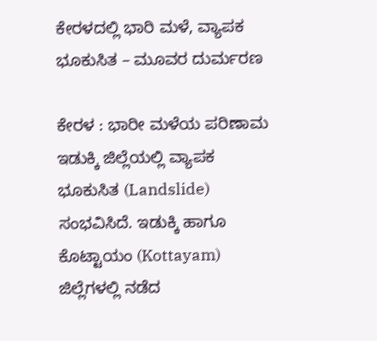ಕೇರಳದಲ್ಲಿ ಭಾರಿ ಮಳೆ, ವ್ಯಾಪಕ ಭೂಕುಸಿತ – ಮೂವರ ದುರ್ಮರಣ

ಕೇರಳ : ಭಾರೀ ಮಳೆಯ ಪರಿಣಾಮ ಇಡುಕ್ಕಿ ಜಿಲ್ಲೆಯಲ್ಲಿ ವ್ಯಾಪಕ ಭೂಕುಸಿತ (Landslide) ಸಂಭವಿಸಿದೆ. ಇಡುಕ್ಕಿ ಹಾಗೂ ಕೊಟ್ಟಾಯಂ (Kottayam) ಜಿಲ್ಲೆಗಳಲ್ಲಿ ನಡೆದ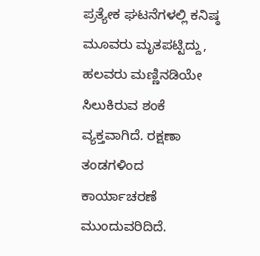ಪ್ರತ್ಯೇಕ ಘಟನೆಗಳಲ್ಲಿ ಕನಿಷ್ಠ ಮೂವರು ಮೃತಪಟ್ಟಿದ್ದು, ಹಲವರು ಮಣ್ಣಿನಡಿಯೇ ಸಿಲುಕಿರುವ ಶಂಕೆ ವ್ಯಕ್ತವಾಗಿದೆ. ರಕ್ಷಣಾ ತಂಡಗಳಿಂದ ಕಾರ್ಯಾಚರಣೆ ಮುಂದುವರಿದಿದೆ.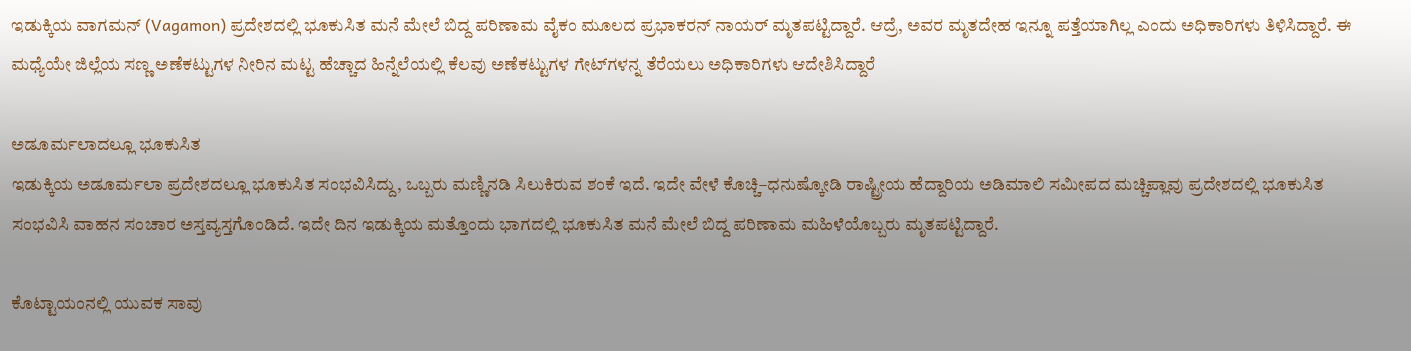ಇಡುಕ್ಕಿಯ ವಾಗಮನ್ (Vagamon) ಪ್ರದೇಶದಲ್ಲಿ ಭೂಕುಸಿತ ಮನೆ ಮೇಲೆ ಬಿದ್ದ ಪರಿಣಾಮ ವೈಕಂ ಮೂಲದ ಪ್ರಭಾಕರನ್ ನಾಯರ್ ಮೃತಪಟ್ಟಿದ್ದಾರೆ. ಆದ್ರೆ, ಅವರ ಮೃತದೇಹ ಇನ್ನೂ ಪತ್ತೆಯಾಗಿಲ್ಲ ಎಂದು ಅಧಿಕಾರಿಗಳು ತಿಳಿಸಿದ್ದಾರೆ. ಈ ಮಧ್ಯೆಯೇ ಜಿಲ್ಲೆಯ ಸಣ್ಣ ಅಣೆಕಟ್ಟುಗಳ ನೀರಿನ ಮಟ್ಟ ಹೆಚ್ಚಾದ ಹಿನ್ನೆಲೆಯಲ್ಲಿ ಕೆಲವು ಅಣೆಕಟ್ಟುಗಳ ಗೇಟ್‌ಗಳನ್ನ ತೆರೆಯಲು ಅಧಿಕಾರಿಗಳು ಆದೇಶಿಸಿದ್ದಾರೆ

ಅಡೂರ್ಮಲಾದಲ್ಲೂ ಭೂಕುಸಿತ
ಇಡುಕ್ಕಿಯ ಅಡೂರ್ಮಲಾ ಪ್ರದೇಶದಲ್ಲೂ ಭೂಕುಸಿತ ಸಂಭವಿಸಿದ್ದು, ಒಬ್ಬರು ಮಣ್ಣಿನಡಿ ಸಿಲುಕಿರುವ ಶಂಕೆ ಇದೆ. ಇದೇ ವೇಳೆ ಕೊಚ್ಚಿ–ಧನುಷ್ಕೋಡಿ ರಾಷ್ಟ್ರೀಯ ಹೆದ್ದಾರಿಯ ಅಡಿಮಾಲಿ ಸಮೀಪದ ಮಚ್ಚಿಪ್ಲಾವು ಪ್ರದೇಶದಲ್ಲಿ ಭೂಕುಸಿತ ಸಂಭವಿಸಿ ವಾಹನ ಸಂಚಾರ ಅಸ್ತವ್ಯಸ್ತಗೊಂಡಿದೆ. ಇದೇ ದಿನ ಇಡುಕ್ಕಿಯ ಮತ್ತೊಂದು ಭಾಗದಲ್ಲಿ ಭೂಕುಸಿತ ಮನೆ ಮೇಲೆ ಬಿದ್ದ ಪರಿಣಾಮ ಮಹಿಳೆಯೊಬ್ಬರು ಮೃತಪಟ್ಟಿದ್ದಾರೆ.

ಕೊಟ್ಟಾಯಂನಲ್ಲಿ ಯುವಕ ಸಾವು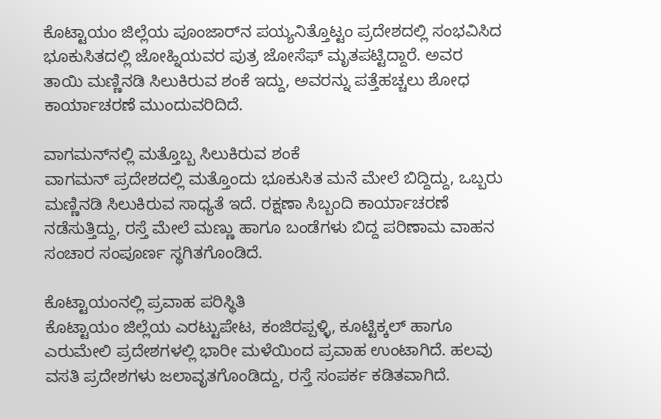ಕೊಟ್ಟಾಯಂ ಜಿಲ್ಲೆಯ ಪೂಂಜಾರ್‌ನ ಪಯ್ಯನಿತ್ತೊಟ್ಟಂ ಪ್ರದೇಶದಲ್ಲಿ ಸಂಭವಿಸಿದ ಭೂಕುಸಿತದಲ್ಲಿ ಜೋಹ್ನಿಯವರ ಪುತ್ರ ಜೋಸೆಫ್ ಮೃತಪಟ್ಟಿದ್ದಾರೆ. ಅವರ ತಾಯಿ ಮಣ್ಣಿನಡಿ ಸಿಲುಕಿರುವ ಶಂಕೆ ಇದ್ದು, ಅವರನ್ನು ಪತ್ತೆಹಚ್ಚಲು ಶೋಧ ಕಾರ್ಯಾಚರಣೆ ಮುಂದುವರಿದಿದೆ.

ವಾಗಮನ್‌ನಲ್ಲಿ ಮತ್ತೊಬ್ಬ ಸಿಲುಕಿರುವ ಶಂಕೆ
ವಾಗಮನ್ ಪ್ರದೇಶದಲ್ಲಿ ಮತ್ತೊಂದು ಭೂಕುಸಿತ ಮನೆ ಮೇಲೆ ಬಿದ್ದಿದ್ದು, ಒಬ್ಬರು ಮಣ್ಣಿನಡಿ ಸಿಲುಕಿರುವ ಸಾಧ್ಯತೆ ಇದೆ. ರಕ್ಷಣಾ ಸಿಬ್ಬಂದಿ ಕಾರ್ಯಾಚರಣೆ ನಡೆಸುತ್ತಿದ್ದು, ರಸ್ತೆ ಮೇಲೆ ಮಣ್ಣು ಹಾಗೂ ಬಂಡೆಗಳು ಬಿದ್ದ ಪರಿಣಾಮ ವಾಹನ ಸಂಚಾರ ಸಂಪೂರ್ಣ ಸ್ಥಗಿತಗೊಂಡಿದೆ.

ಕೊಟ್ಟಾಯಂನಲ್ಲಿ ಪ್ರವಾಹ ಪರಿಸ್ಥಿತಿ
ಕೊಟ್ಟಾಯಂ ಜಿಲ್ಲೆಯ ಎರಟ್ಟುಪೇಟ, ಕಂಜಿರಪ್ಪಳ್ಳಿ, ಕೂಟ್ಟಿಕ್ಕಲ್ ಹಾಗೂ ಎರುಮೇಲಿ ಪ್ರದೇಶಗಳಲ್ಲಿ ಭಾರೀ ಮಳೆಯಿಂದ ಪ್ರವಾಹ ಉಂಟಾಗಿದೆ. ಹಲವು ವಸತಿ ಪ್ರದೇಶಗಳು ಜಲಾವೃತಗೊಂಡಿದ್ದು, ರಸ್ತೆ ಸಂಪರ್ಕ ಕಡಿತವಾಗಿದೆ.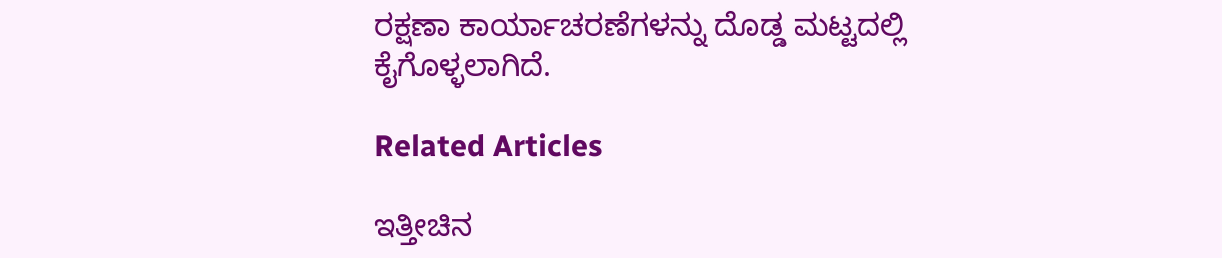ರಕ್ಷಣಾ ಕಾರ್ಯಾಚರಣೆಗಳನ್ನು ದೊಡ್ಡ ಮಟ್ಟದಲ್ಲಿ ಕೈಗೊಳ್ಳಲಾಗಿದೆ.

Related Articles

ಇತ್ತೀಚಿನ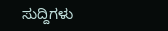ಸುದ್ದಿಗಳು